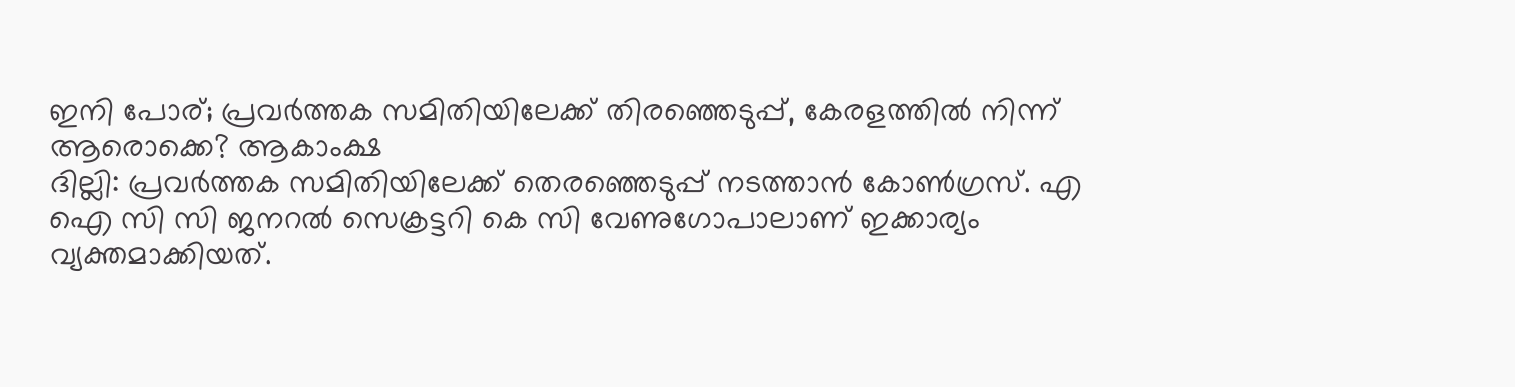ഇനി പോര്; പ്രവർത്തക സമിതിയിലേക്ക് തിരഞ്ഞെടുപ്പ്, കേരളത്തിൽ നിന്ന് ആരൊക്കെ? ആകാംക്ഷ
ദില്ലി: പ്രവർത്തക സമിതിയിലേക്ക് തെരഞ്ഞെടുപ്പ് നടത്താൻ കോൺഗ്രസ്. എ ഐ സി സി ജനറൽ സെക്രട്ടറി കെ സി വേണുഗോപാലാണ് ഇക്കാര്യം വ്യക്തമാക്കിയത്.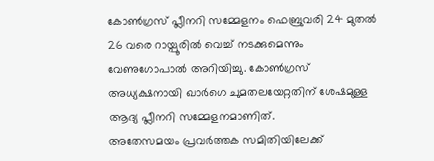കോൺഗ്രസ് പ്ലീനറി സമ്മേളനം ഫെബ്രുവരി 24 മുതൽ 26 വരെ റായ്പൂരിൽ വെച്ച് നടക്കുമെന്നും വേണുഗോപാൽ അറിയിച്ചു. കോൺഗ്രസ് അധ്യക്ഷനായി ഖാർഗെ ചുമതലയേറ്റതിന് ശേഷമുള്ള ആദ്യ പ്ലീനറി സമ്മേളനമാണിത്.
അതേസമയം പ്രവർത്തക സമിതിയിലേക്ക്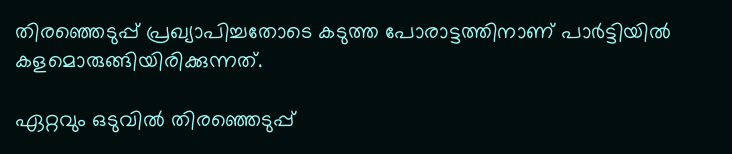തിരഞ്ഞെടുപ്പ് പ്രഖ്യാപിച്ചതോടെ കടുത്ത പോരാട്ടത്തിനാണ് പാർട്ടിയിൽ കളമൊരുങ്ങിയിരിക്കുന്നത്.

ഏറ്റവും ഒടുവിൽ തിരഞ്ഞെടുപ്പ്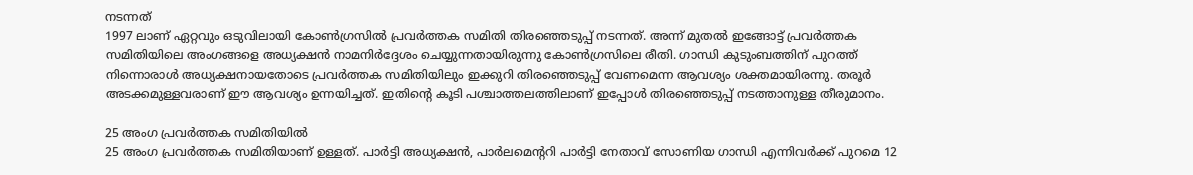നടന്നത്
1997 ലാണ് ഏറ്റവും ഒടുവിലായി കോൺഗ്രസിൽ പ്രവർത്തക സമിതി തിരഞ്ഞെടുപ്പ് നടന്നത്. അന്ന് മുതൽ ഇങ്ങോട്ട് പ്രവർത്തക സമിതിയിലെ അംഗങ്ങളെ അധ്യക്ഷൻ നാമനിർദ്ദേശം ചെയ്യുന്നതായിരുന്നു കോൺഗ്രസിലെ രീതി. ഗാന്ധി കുടുംബത്തിന് പുറത്ത് നിന്നൊരാൾ അധ്യക്ഷനായതോടെ പ്രവർത്തക സമിതിയിലും ഇക്കുറി തിരഞ്ഞെടുപ്പ് വേണമെന്ന ആവശ്യം ശക്തമായിരന്നു. തരൂർ അടക്കമുള്ളവരാണ് ഈ ആവശ്യം ഉന്നയിച്ചത്. ഇതിന്റെ കൂടി പശ്ചാത്തലത്തിലാണ് ഇപ്പോൾ തിരഞ്ഞെടുപ്പ് നടത്താനുള്ള തീരുമാനം.

25 അംഗ പ്രവർത്തക സമിതിയിൽ
25 അംഗ പ്രവർത്തക സമിതിയാണ് ഉള്ളത്. പാർട്ടി അധ്യക്ഷൻ, പാർലമെന്ററി പാർട്ടി നേതാവ് സോണിയ ഗാന്ധി എന്നിവർക്ക് പുറമെ 12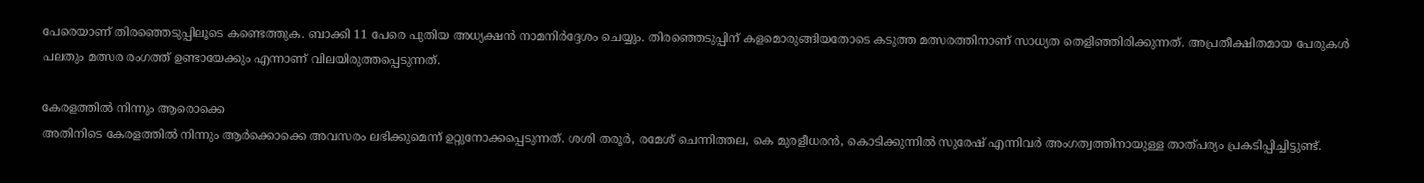പേരെയാണ് തിരഞ്ഞെടുപ്പിലൂടെ കണ്ടെത്തുക. ബാക്കി 11 പേരെ പുതിയ അധ്യക്ഷൻ നാമനിർദ്ദേശം ചെയ്യും. തിരഞ്ഞെടുപ്പിന് കളമൊരുങ്ങിയതോടെ കടുത്ത മത്സരത്തിനാണ് സാധ്യത തെളിഞ്ഞിരിക്കുന്നത്. അപ്രതീക്ഷിതമായ പേരുകൾ പലതും മത്സര രംഗത്ത് ഉണ്ടായേക്കും എന്നാണ് വിലയിരുത്തപ്പെടുന്നത്.

കേരളത്തിൽ നിന്നും ആരൊക്കെ
അതിനിടെ കേരളത്തിൽ നിന്നും ആർക്കൊക്കെ അവസരം ലഭിക്കുമെന്ന് ഉറ്റുനോക്കപ്പെടുന്നത്. ശശി തരൂർ, രമേശ് ചെന്നിത്തല, കെ മുരളീധരൻ, കൊടിക്കുന്നിൽ സുരേഷ് എന്നിവർ അംഗത്വത്തിനായുള്ള താത്പര്യം പ്രകടിപ്പിച്ചിട്ടുണ്ട്.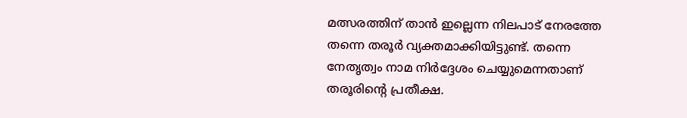മത്സരത്തിന് താൻ ഇല്ലെന്ന നിലപാട് നേരത്തേ തന്നെ തരൂർ വ്യക്തമാക്കിയിട്ടുണ്ട്. തന്നെ നേതൃത്വം നാമ നിർദ്ദേശം ചെയ്യുമെന്നതാണ് തരൂരിന്റെ പ്രതീക്ഷ.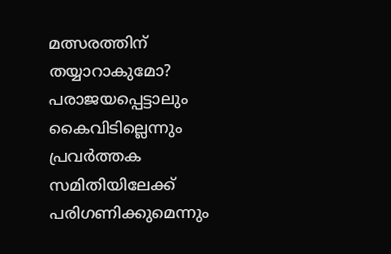മത്സരത്തിന് തയ്യാറാകുമോ?
പരാജയപ്പെട്ടാലും കൈവിടില്ലെന്നും പ്രവർത്തക സമിതിയിലേക്ക് പരിഗണിക്കുമെന്നും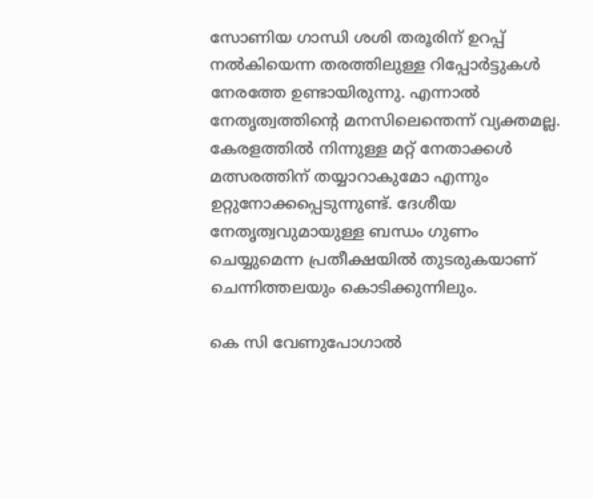സോണിയ ഗാന്ധി ശശി തരൂരിന് ഉറപ്പ് നൽകിയെന്ന തരത്തിലുള്ള റിപ്പോർട്ടുകൾ നേരത്തേ ഉണ്ടായിരുന്നു. എന്നാൽ നേതൃത്വത്തിന്റെ മനസിലെന്തെന്ന് വ്യക്തമല്ല. കേരളത്തിൽ നിന്നുള്ള മറ്റ് നേതാക്കൾ മത്സരത്തിന് തയ്യാറാകുമോ എന്നും ഉറ്റുനോക്കപ്പെടുന്നുണ്ട്. ദേശീയ നേതൃത്വവുമായുള്ള ബന്ധം ഗുണം ചെയ്യുമെന്ന പ്രതീക്ഷയിൽ തുടരുകയാണ് ചെന്നിത്തലയും കൊടിക്കുന്നിലും.

കെ സി വേണുപോഗാൽ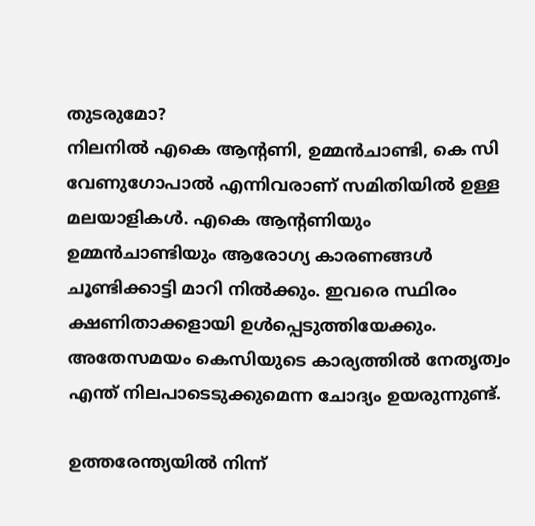തുടരുമോ?
നിലനിൽ എകെ ആന്റണി, ഉമ്മൻചാണ്ടി, കെ സി വേണുഗോപാൽ എന്നിവരാണ് സമിതിയിൽ ഉള്ള മലയാളികൾ. എകെ ആന്റണിയും ഉമ്മൻചാണ്ടിയും ആരോഗ്യ കാരണങ്ങൾ ചൂണ്ടിക്കാട്ടി മാറി നിൽക്കും. ഇവരെ സ്ഥിരം ക്ഷണിതാക്കളായി ഉൾപ്പെടുത്തിയേക്കും. അതേസമയം കെസിയുടെ കാര്യത്തിൽ നേതൃത്വം എന്ത് നിലപാടെടുക്കുമെന്ന ചോദ്യം ഉയരുന്നുണ്ട്.

ഉത്തരേന്ത്യയിൽ നിന്ന്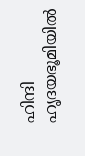ഹിന്ദി ഹൃദയഭൂമിയിൽ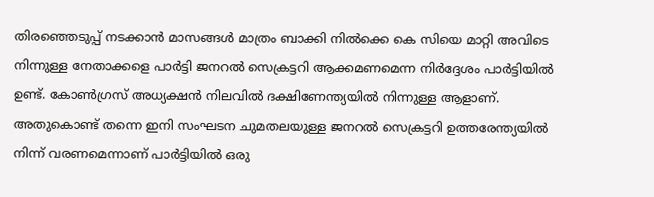തിരഞ്ഞെടുപ്പ് നടക്കാൻ മാസങ്ങൾ മാത്രം ബാക്കി നിൽക്കെ കെ സിയെ മാറ്റി അവിടെ നിന്നുള്ള നേതാക്കളെ പാർട്ടി ജനറൽ സെക്രട്ടറി ആക്കമണമെന്ന നിർദ്ദേശം പാർട്ടിയിൽ ഉണ്ട്. കോൺഗ്രസ് അധ്യക്ഷൻ നിലവിൽ ദക്ഷിണേന്ത്യയിൽ നിന്നുള്ള ആളാണ്. അതുകൊണ്ട് തന്നെ ഇനി സംഘടന ചുമതലയുള്ള ജനറൽ സെക്രട്ടറി ഉത്തരേന്ത്യയിൽ നിന്ന് വരണമെന്നാണ് പാർട്ടിയിൽ ഒരു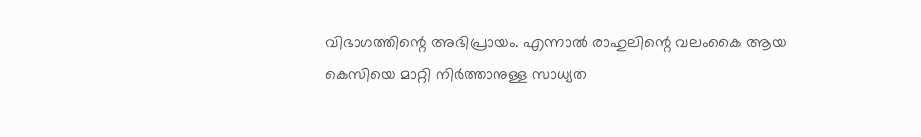വിഭാഗത്തിന്റെ അഭിപ്രായം. എന്നാൽ രാഹുലിന്റെ വലംകൈ ആയ കെസിയെ മാറ്റി നിർത്താനുള്ള സാധ്യത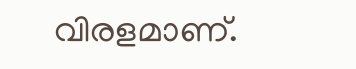വിരളമാണ്.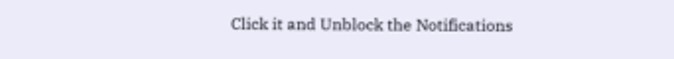Click it and Unblock the Notifications